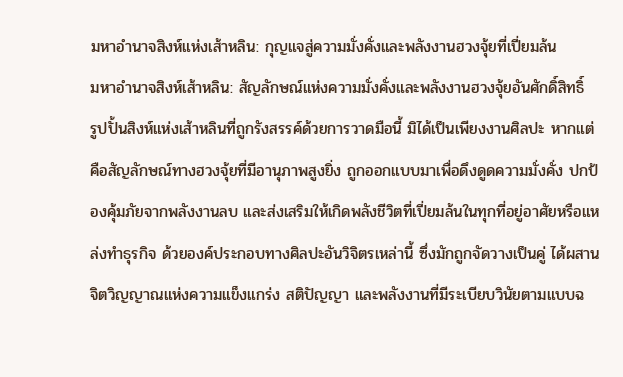มหาอำนาจสิงห์แห่งเส้าหลิน: กุญแจสู่ความมั่งคั่งและพลังงานฮวงจุ้ยที่เปี่ยมล้น
มหาอำนาจสิงห์เส้าหลิน: สัญลักษณ์แห่งความมั่งคั่งและพลังงานฮวงจุ้ยอันศักดิ์สิทธิ์
รูปปั้นสิงห์แห่งเส้าหลินที่ถูกรังสรรค์ด้วยการวาดมือนี้ มิได้เป็นเพียงงานศิลปะ หากแต่คือสัญลักษณ์ทางฮวงจุ้ยที่มีอานุภาพสูงยิ่ง ถูกออกแบบมาเพื่อดึงดูดความมั่งคั่ง ปกป้องคุ้มภัยจากพลังงานลบ และส่งเสริมให้เกิดพลังชีวิตที่เปี่ยมล้นในทุกที่อยู่อาศัยหรือแหล่งทำธุรกิจ ด้วยองค์ประกอบทางศิลปะอันวิจิตรเหล่านี้ ซึ่งมักถูกจัดวางเป็นคู่ ได้ผสานจิตวิญญาณแห่งความแข็งแกร่ง สติปัญญา และพลังงานที่มีระเบียบวินัยตามแบบฉ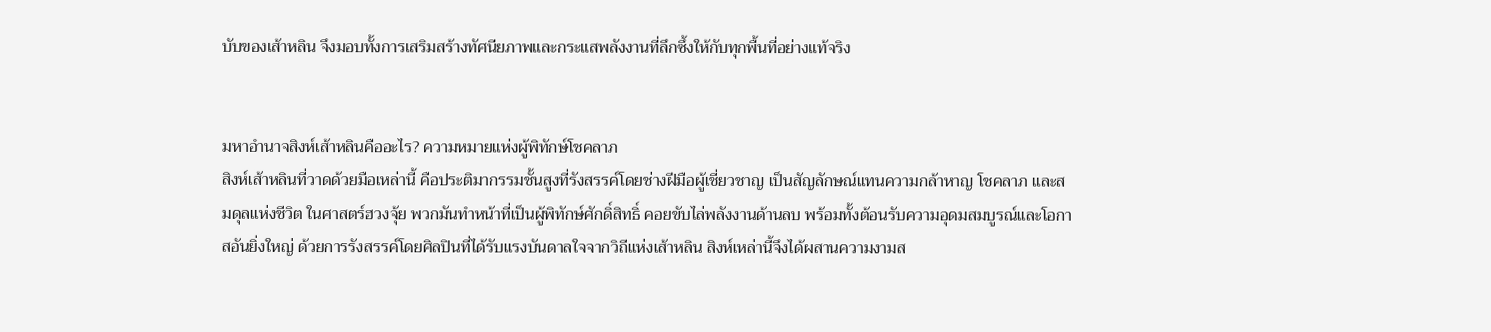บับของเส้าหลิน จึงมอบทั้งการเสริมสร้างทัศนียภาพและกระแสพลังงานที่ลึกซึ้งให้กับทุกพื้นที่อย่างแท้จริง


มหาอำนาจสิงห์เส้าหลินคืออะไร? ความหมายแห่งผู้พิทักษ์โชคลาภ
สิงห์เส้าหลินที่วาดด้วยมือเหล่านี้ คือประติมากรรมชั้นสูงที่รังสรรค์โดยช่างฝีมือผู้เชี่ยวชาญ เป็นสัญลักษณ์แทนความกล้าหาญ โชคลาภ และสมดุลแห่งชีวิต ในศาสตร์ฮวงจุ้ย พวกมันทำหน้าที่เป็นผู้พิทักษ์ศักดิ์สิทธิ์ คอยขับไล่พลังงานด้านลบ พร้อมทั้งต้อนรับความอุดมสมบูรณ์และโอกาสอันยิ่งใหญ่ ด้วยการรังสรรค์โดยศิลปินที่ได้รับแรงบันดาลใจจากวิถีแห่งเส้าหลิน สิงห์เหล่านี้จึงได้ผสานความงามส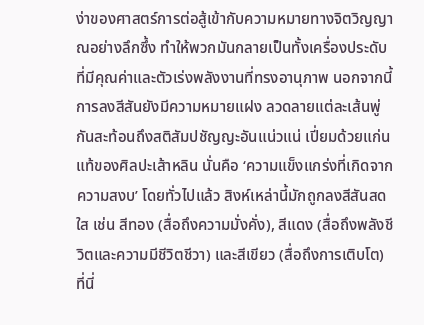ง่าของศาสตร์การต่อสู้เข้ากับความหมายทางจิตวิญญาณอย่างลึกซึ้ง ทำให้พวกมันกลายเป็นทั้งเครื่องประดับที่มีคุณค่าและตัวเร่งพลังงานที่ทรงอานุภาพ นอกจากนี้ การลงสีสันยังมีความหมายแฝง ลวดลายแต่ละเส้นพู่กันสะท้อนถึงสติสัมปชัญญะอันแน่วแน่ เปี่ยมด้วยแก่นแท้ของศิลปะเส้าหลิน นั่นคือ ‘ความแข็งแกร่งที่เกิดจากความสงบ’ โดยทั่วไปแล้ว สิงห์เหล่านี้มักถูกลงสีสันสดใส เช่น สีทอง (สื่อถึงความมั่งคั่ง), สีแดง (สื่อถึงพลังชีวิตและความมีชีวิตชีวา) และสีเขียว (สื่อถึงการเติบโต) ที่นี่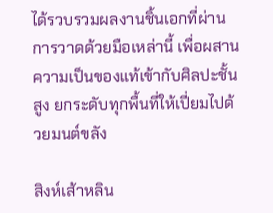ได้รวบรวมผลงานชิ้นเอกที่ผ่านการวาดด้วยมือเหล่านี้ เพื่อผสานความเป็นของแท้เข้ากับศิลปะชั้นสูง ยกระดับทุกพื้นที่ให้เปี่ยมไปด้วยมนต์ขลัง

สิงห์เส้าหลิน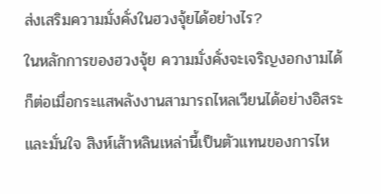ส่งเสริมความมั่งคั่งในฮวงจุ้ยได้อย่างไร?
ในหลักการของฮวงจุ้ย ความมั่งคั่งจะเจริญงอกงามได้ก็ต่อเมื่อกระแสพลังงานสามารถไหลเวียนได้อย่างอิสระและมั่นใจ สิงห์เส้าหลินเหล่านี้เป็นตัวแทนของการไห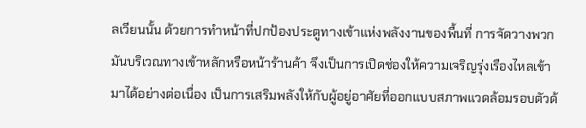ลเวียนนั้น ด้วยการทำหน้าที่ปกป้องประตูทางเข้าแห่งพลังงานของพื้นที่ การจัดวางพวกมันบริเวณทางเข้าหลักหรือหน้าร้านค้า จึงเป็นการเปิดช่องให้ความเจริญรุ่งเรืองไหลเข้ามาได้อย่างต่อเนื่อง เป็นการเสริมพลังให้กับผู้อยู่อาศัยที่ออกแบบสภาพแวดล้อมรอบตัวด้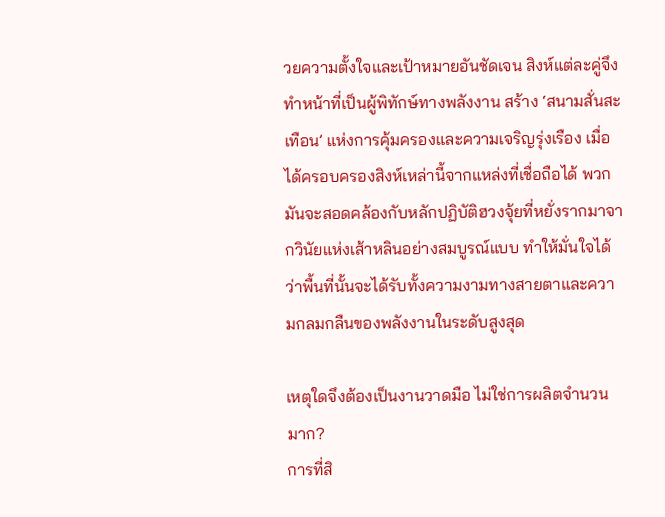วยความตั้งใจและเป้าหมายอันชัดเจน สิงห์แต่ละคู่จึงทำหน้าที่เป็นผู้พิทักษ์ทางพลังงาน สร้าง ‘สนามสั่นสะเทือน’ แห่งการคุ้มครองและความเจริญรุ่งเรือง เมื่อได้ครอบครองสิงห์เหล่านี้จากแหล่งที่เชื่อถือได้ พวกมันจะสอดคล้องกับหลักปฏิบัติฮวงจุ้ยที่หยั่งรากมาจากวินัยแห่งเส้าหลินอย่างสมบูรณ์แบบ ทำให้มั่นใจได้ว่าพื้นที่นั้นจะได้รับทั้งความงามทางสายตาและความกลมกลืนของพลังงานในระดับสูงสุด

เหตุใดจึงต้องเป็นงานวาดมือ ไม่ใช่การผลิตจำนวนมาก?
การที่สิ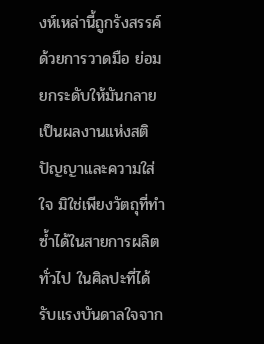งห์เหล่านี้ถูกรังสรรค์ด้วยการวาดมือ ย่อมยกระดับให้มันกลายเป็นผลงานแห่งสติปัญญาและความใส่ใจ มิใช่เพียงวัตถุที่ทำซ้ำได้ในสายการผลิตทั่วไป ในศิลปะที่ได้รับแรงบันดาลใจจาก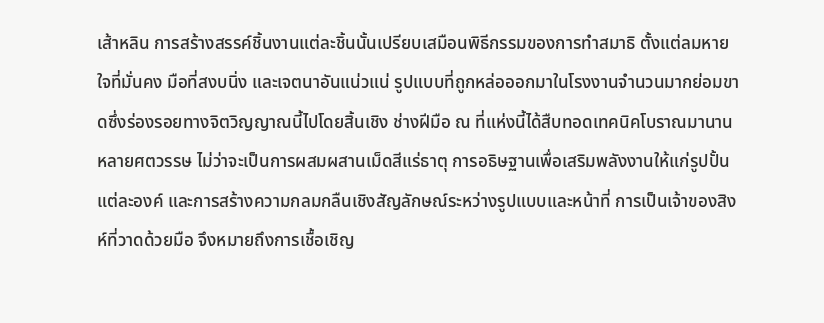เส้าหลิน การสร้างสรรค์ชิ้นงานแต่ละชิ้นนั้นเปรียบเสมือนพิธีกรรมของการทำสมาธิ ตั้งแต่ลมหายใจที่มั่นคง มือที่สงบนิ่ง และเจตนาอันแน่วแน่ รูปแบบที่ถูกหล่อออกมาในโรงงานจำนวนมากย่อมขาดซึ่งร่องรอยทางจิตวิญญาณนี้ไปโดยสิ้นเชิง ช่างฝีมือ ณ ที่แห่งนี้ได้สืบทอดเทคนิคโบราณมานานหลายศตวรรษ ไม่ว่าจะเป็นการผสมผสานเม็ดสีแร่ธาตุ การอธิษฐานเพื่อเสริมพลังงานให้แก่รูปปั้นแต่ละองค์ และการสร้างความกลมกลืนเชิงสัญลักษณ์ระหว่างรูปแบบและหน้าที่ การเป็นเจ้าของสิงห์ที่วาดด้วยมือ จึงหมายถึงการเชื้อเชิญ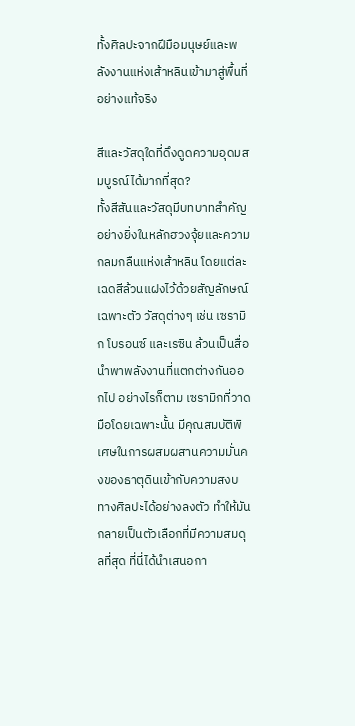ทั้งศิลปะจากฝีมือมนุษย์และพลังงานแห่งเส้าหลินเข้ามาสู่พื้นที่อย่างแท้จริง

สีและวัสดุใดที่ดึงดูดความอุดมสมบูรณ์ได้มากที่สุด?
ทั้งสีสันและวัสดุมีบทบาทสำคัญอย่างยิ่งในหลักฮวงจุ้ยและความกลมกลืนแห่งเส้าหลิน โดยแต่ละเฉดสีล้วนแฝงไว้ด้วยสัญลักษณ์เฉพาะตัว วัสดุต่างๆ เช่น เซรามิก โบรอนซ์ และเรซิน ล้วนเป็นสื่อนำพาพลังงานที่แตกต่างกันออกไป อย่างไรก็ตาม เซรามิกที่วาดมือโดยเฉพาะนั้น มีคุณสมบัติพิเศษในการผสมผสานความมั่นคงของธาตุดินเข้ากับความสงบทางศิลปะได้อย่างลงตัว ทำให้มันกลายเป็นตัวเลือกที่มีความสมดุลที่สุด ที่นี่ได้นำเสนอกา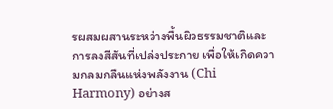รผสมผสานระหว่างพื้นผิวธรรมชาติและการลงสีสันที่เปล่งประกาย เพื่อให้เกิดความกลมกลืนแห่งพลังงาน (Chi Harmony) อย่างส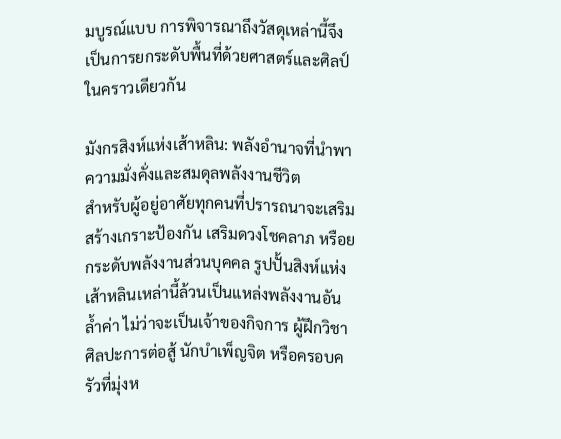มบูรณ์แบบ การพิจารณาถึงวัสดุเหล่านี้จึงเป็นการยกระดับพื้นที่ด้วยศาสตร์และศิลป์ในคราวเดียวกัน

มังกรสิงห์แห่งเส้าหลิน: พลังอำนาจที่นำพาความมั่งคั่งและสมดุลพลังงานชีวิต
สำหรับผู้อยู่อาศัยทุกคนที่ปรารถนาจะเสริมสร้างเกราะป้องกัน เสริมดวงโชคลาภ หรือยกระดับพลังงานส่วนบุคคล รูปปั้นสิงห์แห่งเส้าหลินเหล่านี้ล้วนเป็นแหล่งพลังงานอันล้ำค่า ไม่ว่าจะเป็นเจ้าของกิจการ ผู้ฝึกวิชาศิลปะการต่อสู้ นักบำเพ็ญจิต หรือครอบครัวที่มุ่งห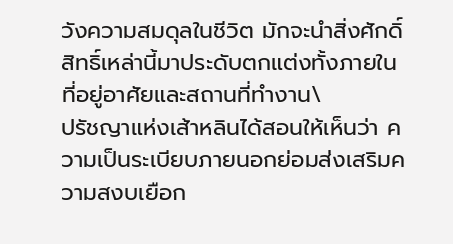วังความสมดุลในชีวิต มักจะนำสิ่งศักดิ์สิทธิ์เหล่านี้มาประดับตกแต่งทั้งภายในที่อยู่อาศัยและสถานที่ทำงาน\
ปรัชญาแห่งเส้าหลินได้สอนให้เห็นว่า ความเป็นระเบียบภายนอกย่อมส่งเสริมความสงบเยือก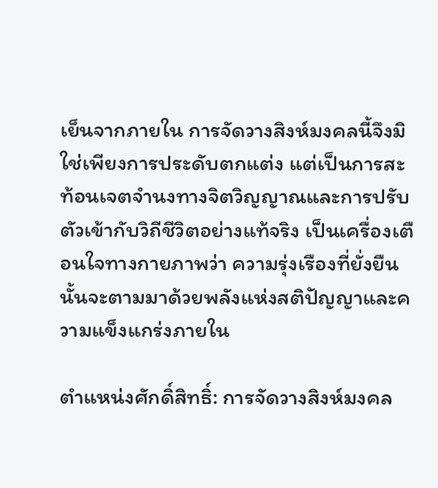เย็นจากภายใน การจัดวางสิงห์มงคลนี้จึงมิใช่เพียงการประดับตกแต่ง แต่เป็นการสะท้อนเจตจำนงทางจิตวิญญาณและการปรับตัวเข้ากับวิถีชีวิตอย่างแท้จริง เป็นเครื่องเตือนใจทางกายภาพว่า ความรุ่งเรืองที่ยั่งยืนนั้นจะตามมาด้วยพลังแห่งสติปัญญาและความแข็งแกร่งภายใน

ตำแหน่งศักดิ์สิทธิ์: การจัดวางสิงห์มงคล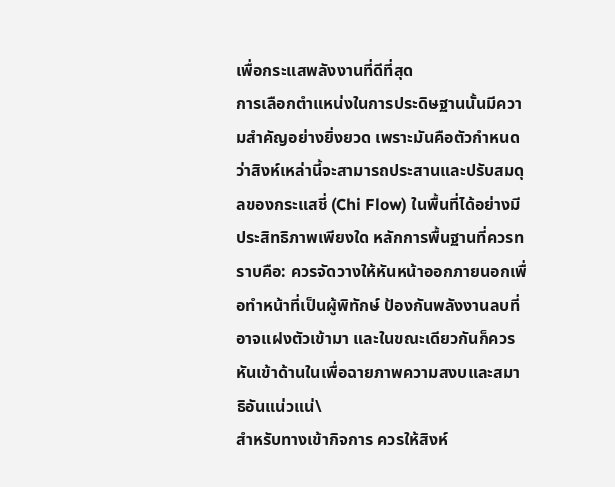เพื่อกระแสพลังงานที่ดีที่สุด
การเลือกตำแหน่งในการประดิษฐานนั้นมีความสำคัญอย่างยิ่งยวด เพราะมันคือตัวกำหนดว่าสิงห์เหล่านี้จะสามารถประสานและปรับสมดุลของกระแสชี่ (Chi Flow) ในพื้นที่ได้อย่างมีประสิทธิภาพเพียงใด หลักการพื้นฐานที่ควรทราบคือ: ควรจัดวางให้หันหน้าออกภายนอกเพื่อทำหน้าที่เป็นผู้พิทักษ์ ป้องกันพลังงานลบที่อาจแฝงตัวเข้ามา และในขณะเดียวกันก็ควรหันเข้าด้านในเพื่อฉายภาพความสงบและสมาธิอันแน่วแน่\
สำหรับทางเข้ากิจการ ควรให้สิงห์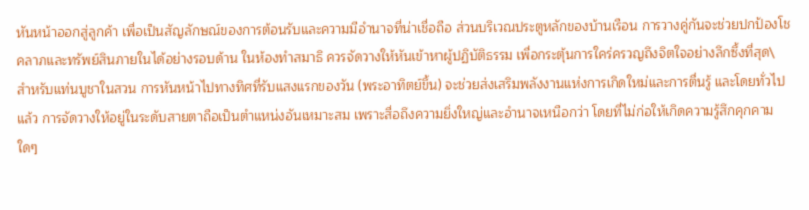หันหน้าออกสู่ลูกค้า เพื่อเป็นสัญลักษณ์ของการต้อนรับและความมีอำนาจที่น่าเชื่อถือ ส่วนบริเวณประตูหลักของบ้านเรือน การวางคู่กันจะช่วยปกป้องโชคลาภและทรัพย์สินภายในได้อย่างรอบด้าน ในห้องทำสมาธิ ควรจัดวางให้หันเข้าหาผู้ปฏิบัติธรรม เพื่อกระตุ้นการใคร่ครวญถึงจิตใจอย่างลึกซึ้งที่สุด\
สำหรับแท่นบูชาในสวน การหันหน้าไปทางทิศที่รับแสงแรกของวัน (พระอาทิตย์ขึ้น) จะช่วยส่งเสริมพลังงานแห่งการเกิดใหม่และการตื่นรู้ และโดยทั่วไปแล้ว การจัดวางให้อยู่ในระดับสายตาถือเป็นตำแหน่งอันเหมาะสม เพราะสื่อถึงความยิ่งใหญ่และอำนาจเหนือกว่า โดยที่ไม่ก่อให้เกิดความรู้สึกคุกคามใดๆ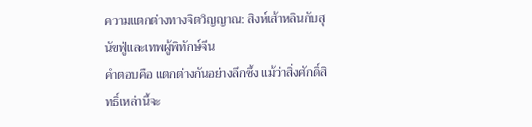ความแตกต่างทางจิตวิญญาณ: สิงห์เส้าหลินกับสุนัขฟู่และเทพผู้พิทักษ์จีน
คำตอบคือ แตกต่างกันอย่างลึกซึ้ง แม้ว่าสิ่งศักดิ์สิทธิ์เหล่านี้จะ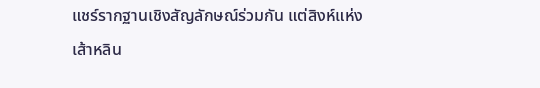แชร์รากฐานเชิงสัญลักษณ์ร่วมกัน แต่สิงห์แห่งเส้าหลิน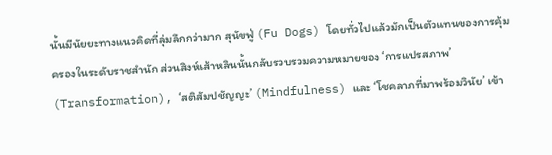นั้นมีนัยยะทางแนวคิดที่ลุ่มลึกกว่ามาก สุนัขฟู่ (Fu Dogs) โดยทั่วไปแล้วมักเป็นตัวแทนของการคุ้มครองในระดับราชสำนัก ส่วนสิงห์เส้าหลินนั้นกลับรวบรวมความหมายของ ‘การแปรสภาพ’ (Transformation), ‘สติสัมปชัญญะ’ (Mindfulness) และ ‘โชคลาภที่มาพร้อมวินัย’ เข้า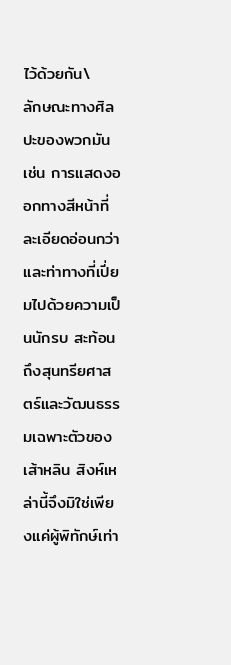ไว้ด้วยกัน\
ลักษณะทางศิลปะของพวกมัน เช่น การแสดงออกทางสีหน้าที่ละเอียดอ่อนกว่า และท่าทางที่เปี่ยมไปด้วยความเป็นนักรบ สะท้อนถึงสุนทรียศาสตร์และวัฒนธรรมเฉพาะตัวของเส้าหลิน สิงห์เหล่านี้จึงมิใช่เพียงแค่ผู้พิทักษ์เท่า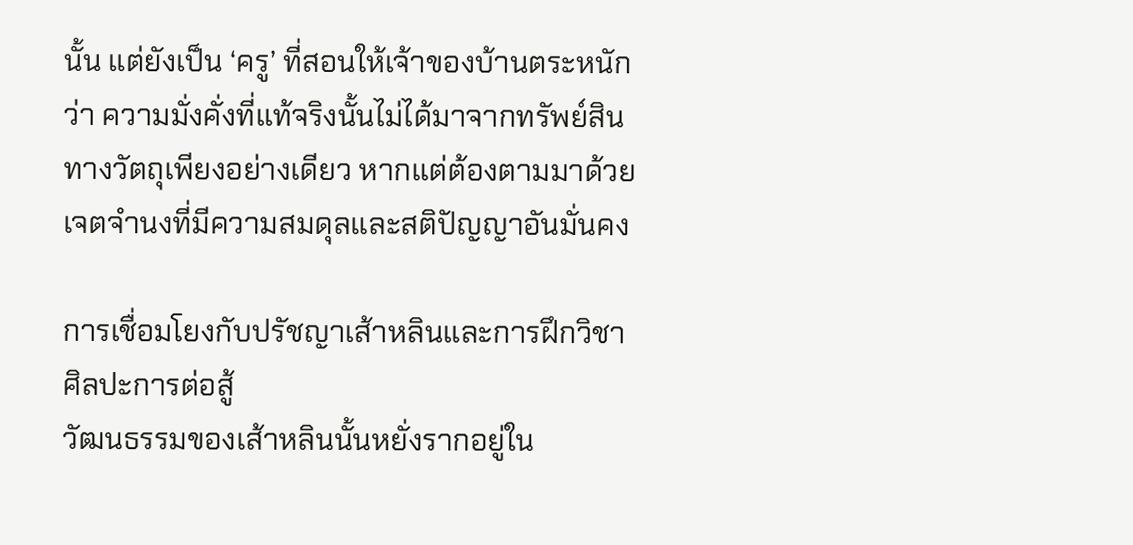นั้น แต่ยังเป็น ‘ครู’ ที่สอนให้เจ้าของบ้านตระหนักว่า ความมั่งคั่งที่แท้จริงนั้นไม่ได้มาจากทรัพย์สินทางวัตถุเพียงอย่างเดียว หากแต่ต้องตามมาด้วยเจตจำนงที่มีความสมดุลและสติปัญญาอันมั่นคง

การเชื่อมโยงกับปรัชญาเส้าหลินและการฝึกวิชาศิลปะการต่อสู้
วัฒนธรรมของเส้าหลินนั้นหยั่งรากอยู่ใน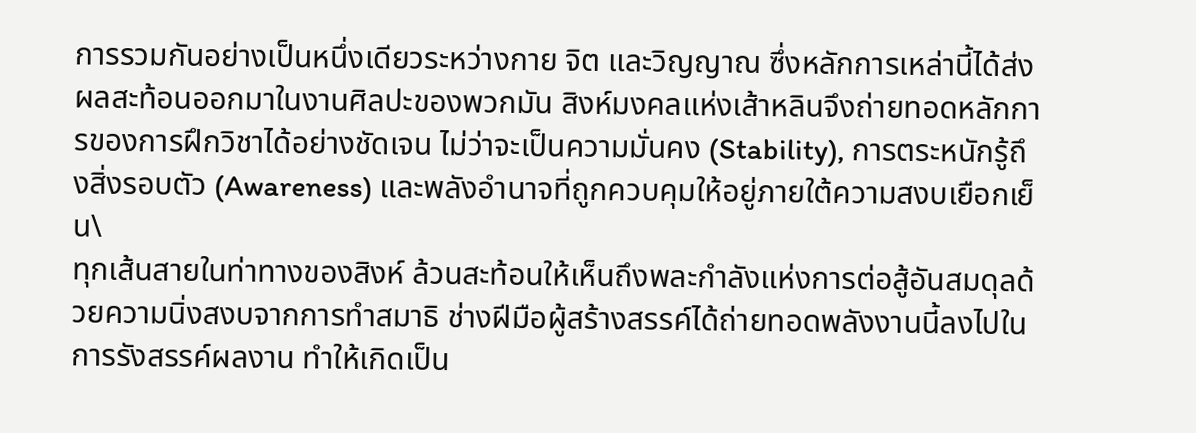การรวมกันอย่างเป็นหนึ่งเดียวระหว่างกาย จิต และวิญญาณ ซึ่งหลักการเหล่านี้ได้ส่งผลสะท้อนออกมาในงานศิลปะของพวกมัน สิงห์มงคลแห่งเส้าหลินจึงถ่ายทอดหลักการของการฝึกวิชาได้อย่างชัดเจน ไม่ว่าจะเป็นความมั่นคง (Stability), การตระหนักรู้ถึงสิ่งรอบตัว (Awareness) และพลังอำนาจที่ถูกควบคุมให้อยู่ภายใต้ความสงบเยือกเย็น\
ทุกเส้นสายในท่าทางของสิงห์ ล้วนสะท้อนให้เห็นถึงพละกำลังแห่งการต่อสู้อันสมดุลด้วยความนิ่งสงบจากการทำสมาธิ ช่างฝีมือผู้สร้างสรรค์ได้ถ่ายทอดพลังงานนี้ลงไปในการรังสรรค์ผลงาน ทำให้เกิดเป็น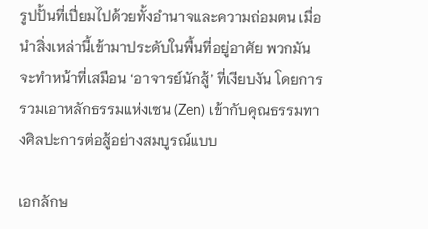รูปปั้นที่เปี่ยมไปด้วยทั้งอำนาจและความถ่อมตน เมื่อนำสิ่งเหล่านี้เข้ามาประดับในพื้นที่อยู่อาศัย พวกมันจะทำหน้าที่เสมือน ‘อาจารย์นักสู้’ ที่เงียบงัน โดยการรวมเอาหลักธรรมแห่งเซน (Zen) เข้ากับคุณธรรมทางศิลปะการต่อสู้อย่างสมบูรณ์แบบ

เอกลักษ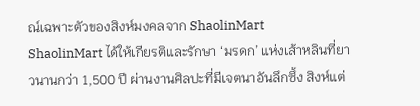ณ์เฉพาะตัวของสิงห์มงคลจาก ShaolinMart
ShaolinMart ได้ให้เกียรติและรักษา ‘มรดก’ แห่งเส้าหลินที่ยาวนานกว่า 1,500 ปี ผ่านงานศิลปะที่มีเจตนาอันลึกซึ้ง สิงห์แต่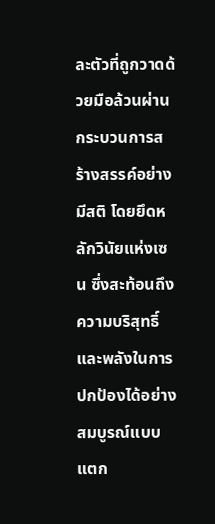ละตัวที่ถูกวาดด้วยมือล้วนผ่านกระบวนการสร้างสรรค์อย่างมีสติ โดยยึดหลักวินัยแห่งเซน ซึ่งสะท้อนถึงความบริสุทธิ์และพลังในการปกป้องได้อย่างสมบูรณ์แบบ แตก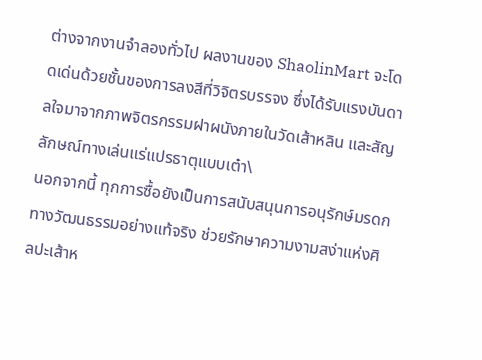ต่างจากงานจำลองทั่วไป ผลงานของ ShaolinMart จะโดดเด่นด้วยชั้นของการลงสีที่วิจิตรบรรจง ซึ่งได้รับแรงบันดาลใจมาจากภาพจิตรกรรมฝาผนังภายในวัดเส้าหลิน และสัญลักษณ์ทางเล่นแร่แปรธาตุแบบเต๋า\
นอกจากนี้ ทุกการซื้อยังเป็นการสนับสนุนการอนุรักษ์มรดกทางวัฒนธรรมอย่างแท้จริง ช่วยรักษาความงามสง่าแห่งศิลปะเส้าห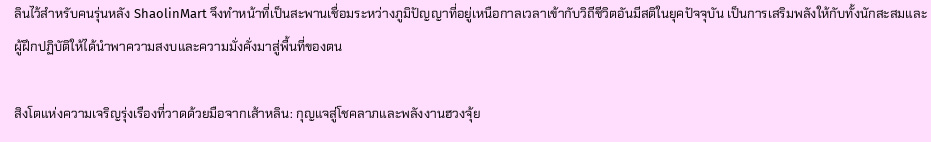ลินไว้สำหรับคนรุ่นหลัง ShaolinMart จึงทำหน้าที่เป็นสะพานเชื่อมระหว่างภูมิปัญญาที่อยู่เหนือกาลเวลาเข้ากับวิถีชีวิตอันมีสติในยุคปัจจุบัน เป็นการเสริมพลังให้กับทั้งนักสะสมและผู้ฝึกปฏิบัติให้ได้นำพาความสงบและความมั่งคั่งมาสู่พื้นที่ของตน

สิงโตแห่งความเจริญรุ่งเรืองที่วาดด้วยมือจากเส้าหลิน: กุญแจสู่โชคลาภและพลังงานฮวงจุ้ย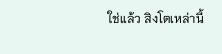ใช่แล้ว สิงโตเหล่านี้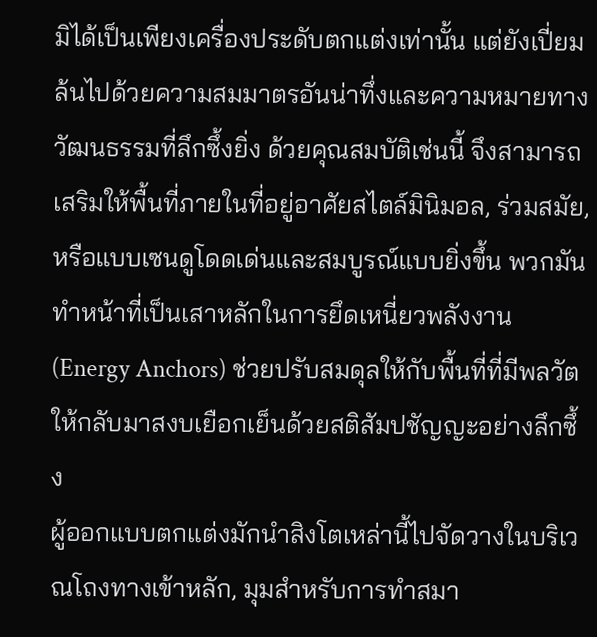มิได้เป็นเพียงเครื่องประดับตกแต่งเท่านั้น แต่ยังเปี่ยมล้นไปด้วยความสมมาตรอันน่าทึ่งและความหมายทางวัฒนธรรมที่ลึกซึ้งยิ่ง ด้วยคุณสมบัติเช่นนี้ จึงสามารถเสริมให้พื้นที่ภายในที่อยู่อาศัยสไตล์มินิมอล, ร่วมสมัย, หรือแบบเซนดูโดดเด่นและสมบูรณ์แบบยิ่งขึ้น พวกมันทำหน้าที่เป็นเสาหลักในการยึดเหนี่ยวพลังงาน (Energy Anchors) ช่วยปรับสมดุลให้กับพื้นที่ที่มีพลวัต ให้กลับมาสงบเยือกเย็นด้วยสติสัมปชัญญะอย่างลึกซึ้ง
ผู้ออกแบบตกแต่งมักนำสิงโตเหล่านี้ไปจัดวางในบริเวณโถงทางเข้าหลัก, มุมสำหรับการทำสมา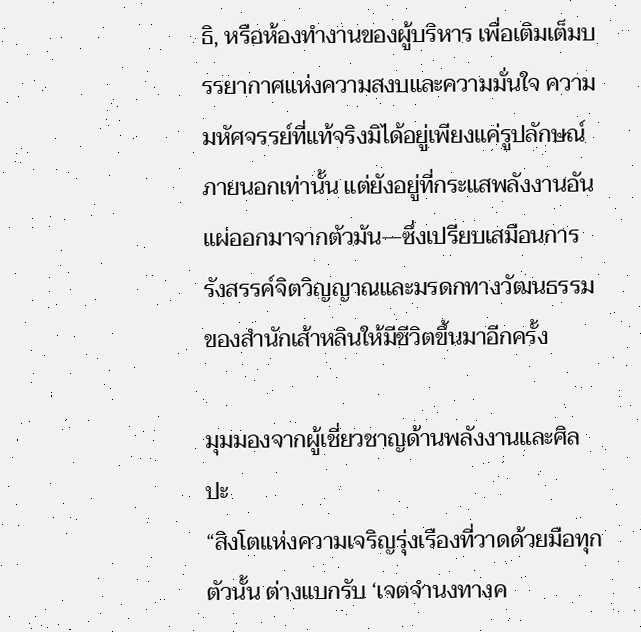ธิ, หรือห้องทำงานของผู้บริหาร เพื่อเติมเต็มบรรยากาศแห่งความสงบและความมั่นใจ ความมหัศจรรย์ที่แท้จริงมิได้อยู่เพียงแค่รูปลักษณ์ภายนอกเท่านั้น แต่ยังอยู่ที่กระแสพลังงานอันแผ่ออกมาจากตัวมัน—ซึ่งเปรียบเสมือนการรังสรรค์จิตวิญญาณและมรดกทางวัฒนธรรมของสำนักเส้าหลินให้มีชีวิตขึ้นมาอีกครั้ง

มุมมองจากผู้เชี่ยวชาญด้านพลังงานและศิลปะ
“สิงโตแห่งความเจริญรุ่งเรืองที่วาดด้วยมือทุกตัวนั้น ต่างแบกรับ ‘เจตจำนงทางค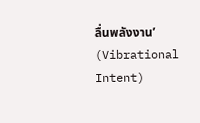ลื่นพลังงาน’ (Vibrational Intent)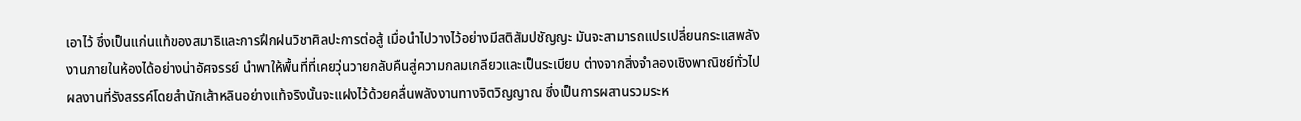เอาไว้ ซึ่งเป็นแก่นแท้ของสมาธิและการฝึกฝนวิชาศิลปะการต่อสู้ เมื่อนำไปวางไว้อย่างมีสติสัมปชัญญะ มันจะสามารถแปรเปลี่ยนกระแสพลังงานภายในห้องได้อย่างน่าอัศจรรย์ นำพาให้พื้นที่ที่เคยวุ่นวายกลับคืนสู่ความกลมเกลียวและเป็นระเบียบ ต่างจากสิ่งจำลองเชิงพาณิชย์ทั่วไป ผลงานที่รังสรรค์โดยสำนักเส้าหลินอย่างแท้จริงนั้นจะแฝงไว้ด้วยคลื่นพลังงานทางจิตวิญญาณ ซึ่งเป็นการผสานรวมระห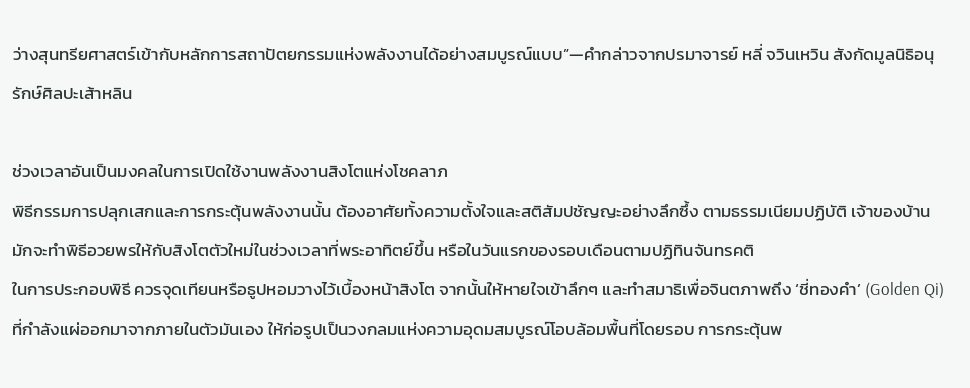ว่างสุนทรียศาสตร์เข้ากับหลักการสถาปัตยกรรมแห่งพลังงานได้อย่างสมบูรณ์แบบ”—คำกล่าวจากปรมาจารย์ หลี่ จวินเหวิน สังกัดมูลนิธิอนุรักษ์ศิลปะเส้าหลิน

ช่วงเวลาอันเป็นมงคลในการเปิดใช้งานพลังงานสิงโตแห่งโชคลาภ
พิธีกรรมการปลุกเสกและการกระตุ้นพลังงานนั้น ต้องอาศัยทั้งความตั้งใจและสติสัมปชัญญะอย่างลึกซึ้ง ตามธรรมเนียมปฏิบัติ เจ้าของบ้านมักจะทำพิธีอวยพรให้กับสิงโตตัวใหม่ในช่วงเวลาที่พระอาทิตย์ขึ้น หรือในวันแรกของรอบเดือนตามปฏิทินจันทรคติ
ในการประกอบพิธี ควรจุดเทียนหรือธูปหอมวางไว้เบื้องหน้าสิงโต จากนั้นให้หายใจเข้าลึกๆ และทำสมาธิเพื่อจินตภาพถึง ‘ชี่ทองคำ’ (Golden Qi) ที่กำลังแผ่ออกมาจากภายในตัวมันเอง ให้ก่อรูปเป็นวงกลมแห่งความอุดมสมบูรณ์โอบล้อมพื้นที่โดยรอบ การกระตุ้นพ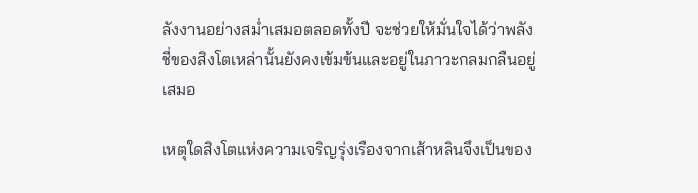ลังงานอย่างสม่ำเสมอตลอดทั้งปี จะช่วยให้มั่นใจได้ว่าพลังชี่ของสิงโตเหล่านั้นยังคงเข้มข้นและอยู่ในภาวะกลมกลืนอยู่เสมอ

เหตุใดสิงโตแห่งความเจริญรุ่งเรืองจากเส้าหลินจึงเป็นของ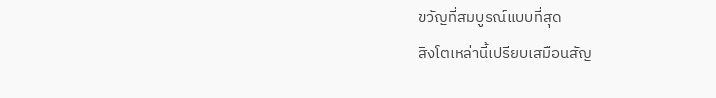ขวัญที่สมบูรณ์แบบที่สุด
สิงโตเหล่านี้เปรียบเสมือนสัญ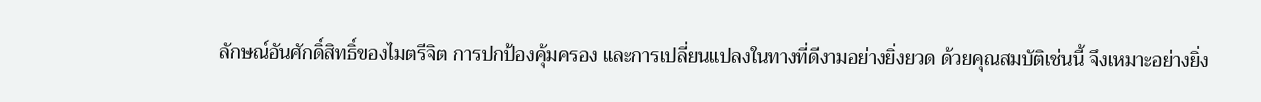ลักษณ์อันศักดิ์สิทธิ์ของไมตรีจิต การปกป้องคุ้มครอง และการเปลี่ยนแปลงในทางที่ดีงามอย่างยิ่งยวด ด้วยคุณสมบัติเช่นนี้ จึงเหมาะอย่างยิ่ง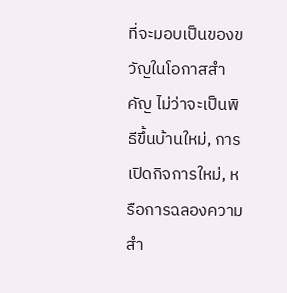ที่จะมอบเป็นของขวัญในโอกาสสำคัญ ไม่ว่าจะเป็นพิธีขึ้นบ้านใหม่, การเปิดกิจการใหม่, หรือการฉลองความสำ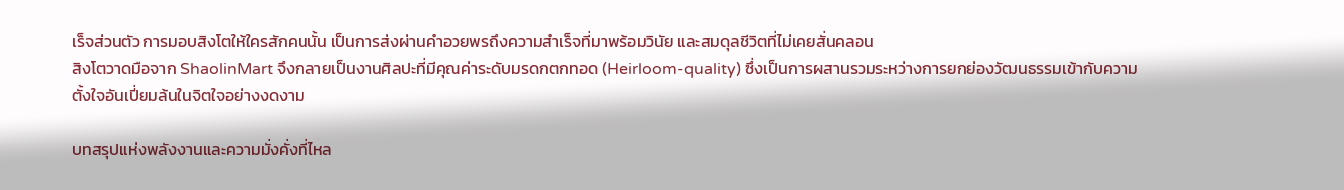เร็จส่วนตัว การมอบสิงโตให้ใครสักคนนั้น เป็นการส่งผ่านคำอวยพรถึงความสำเร็จที่มาพร้อมวินัย และสมดุลชีวิตที่ไม่เคยสั่นคลอน
สิงโตวาดมือจาก ShaolinMart จึงกลายเป็นงานศิลปะที่มีคุณค่าระดับมรดกตกทอด (Heirloom-quality) ซึ่งเป็นการผสานรวมระหว่างการยกย่องวัฒนธรรมเข้ากับความตั้งใจอันเปี่ยมล้นในจิตใจอย่างงดงาม

บทสรุปแห่งพลังงานและความมั่งคั่งที่ไหล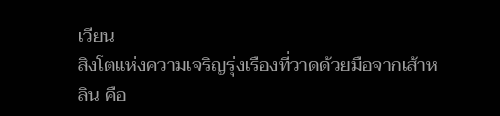เวียน
สิงโตแห่งความเจริญรุ่งเรืองที่วาดด้วยมือจากเส้าหลิน คือ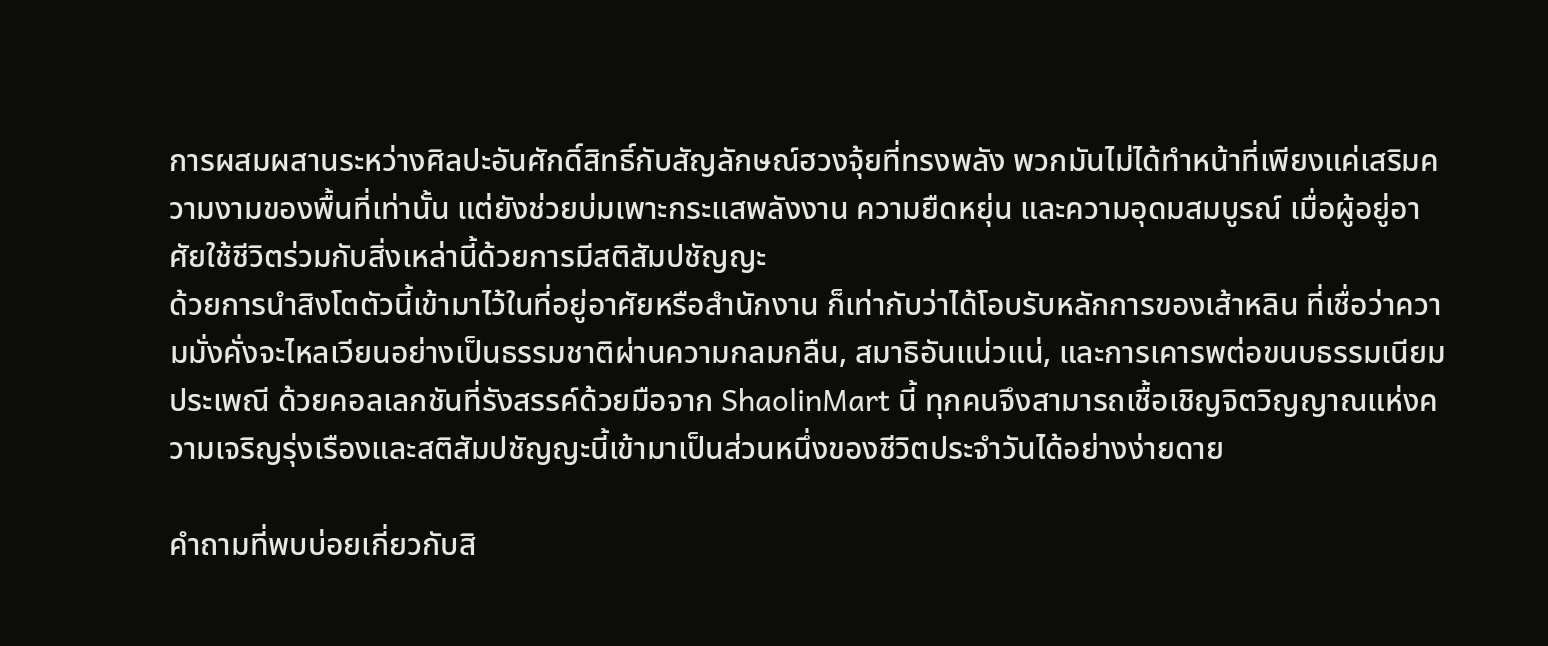การผสมผสานระหว่างศิลปะอันศักดิ์สิทธิ์กับสัญลักษณ์ฮวงจุ้ยที่ทรงพลัง พวกมันไม่ได้ทำหน้าที่เพียงแค่เสริมความงามของพื้นที่เท่านั้น แต่ยังช่วยบ่มเพาะกระแสพลังงาน ความยืดหยุ่น และความอุดมสมบูรณ์ เมื่อผู้อยู่อาศัยใช้ชีวิตร่วมกับสิ่งเหล่านี้ด้วยการมีสติสัมปชัญญะ
ด้วยการนำสิงโตตัวนี้เข้ามาไว้ในที่อยู่อาศัยหรือสำนักงาน ก็เท่ากับว่าได้โอบรับหลักการของเส้าหลิน ที่เชื่อว่าความมั่งคั่งจะไหลเวียนอย่างเป็นธรรมชาติผ่านความกลมกลืน, สมาธิอันแน่วแน่, และการเคารพต่อขนบธรรมเนียมประเพณี ด้วยคอลเลกชันที่รังสรรค์ด้วยมือจาก ShaolinMart นี้ ทุกคนจึงสามารถเชื้อเชิญจิตวิญญาณแห่งความเจริญรุ่งเรืองและสติสัมปชัญญะนี้เข้ามาเป็นส่วนหนึ่งของชีวิตประจำวันได้อย่างง่ายดาย

คำถามที่พบบ่อยเกี่ยวกับสิ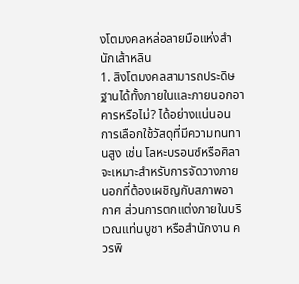งโตมงคลหล่อลายมือแห่งสำนักเส้าหลิน
1. สิงโตมงคลสามารถประดิษฐานได้ทั้งภายในและภายนอกอาคารหรือไม่? ได้อย่างแน่นอน การเลือกใช้วัสดุที่มีความทนทานสูง เช่น โลหะบรอนซ์หรือศิลา จะเหมาะสำหรับการจัดวางภายนอกที่ต้องเผชิญกับสภาพอากาศ ส่วนการตกแต่งภายในบริเวณแท่นบูชา หรือสำนักงาน ควรพิ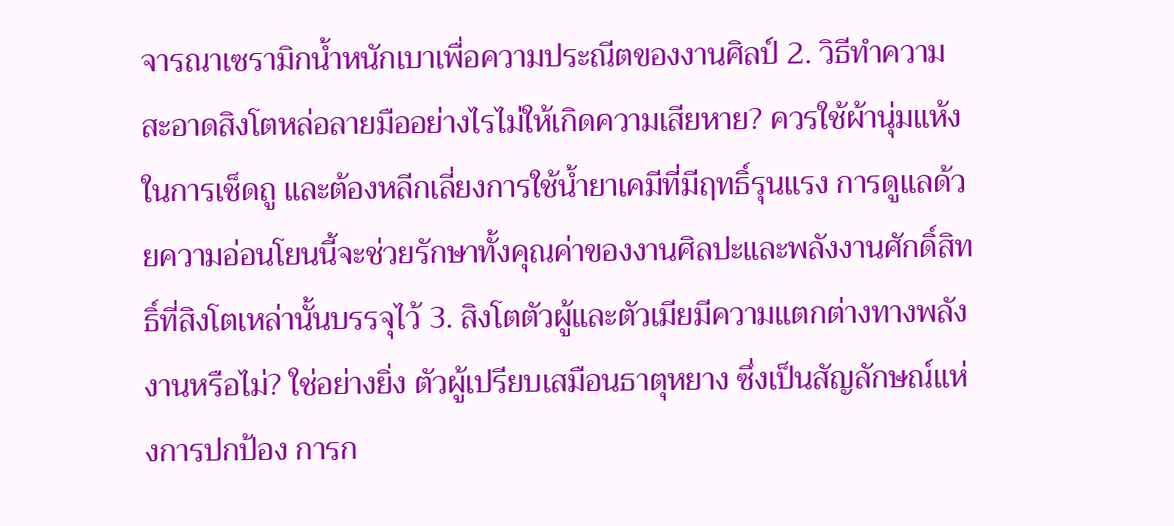จารณาเซรามิกน้ำหนักเบาเพื่อความประณีตของงานศิลป์ 2. วิธีทำความสะอาดสิงโตหล่อลายมืออย่างไรไม่ให้เกิดความเสียหาย? ควรใช้ผ้านุ่มแห้งในการเช็ดถู และต้องหลีกเลี่ยงการใช้น้ำยาเคมีที่มีฤทธิ์รุนแรง การดูแลด้วยความอ่อนโยนนี้จะช่วยรักษาทั้งคุณค่าของงานศิลปะและพลังงานศักดิ์สิทธิ์ที่สิงโตเหล่านั้นบรรจุไว้ 3. สิงโตตัวผู้และตัวเมียมีความแตกต่างทางพลังงานหรือไม่? ใช่อย่างยิ่ง ตัวผู้เปรียบเสมือนธาตุหยาง ซึ่งเป็นสัญลักษณ์แห่งการปกป้อง การก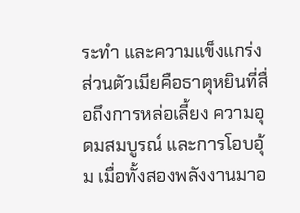ระทำ และความแข็งแกร่ง ส่วนตัวเมียคือธาตุหยินที่สื่อถึงการหล่อเลี้ยง ความอุดมสมบูรณ์ และการโอบอุ้ม เมื่อทั้งสองพลังงานมาอ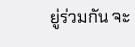ยู่ร่วมกัน จะ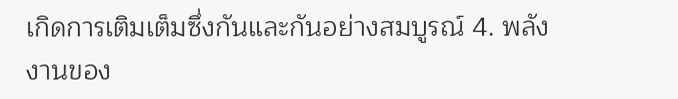เกิดการเติมเต็มซึ่งกันและกันอย่างสมบูรณ์ 4. พลังงานของ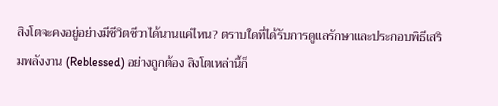สิงโตจะคงอยู่อย่างมีชีวิตชีวาได้นานแค่ไหน? ตราบใดที่ได้รับการดูแลรักษาและประกอบพิธีเสริมพลังงาน (Reblessed) อย่างถูกต้อง สิงโตเหล่านี้ก็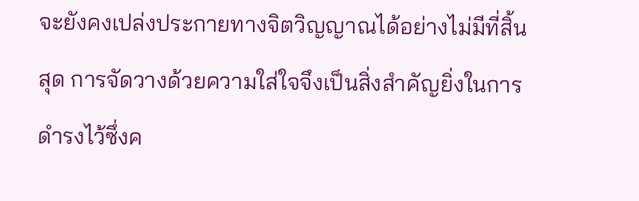จะยังคงเปล่งประกายทางจิตวิญญาณได้อย่างไม่มีที่สิ้นสุด การจัดวางด้วยความใส่ใจจึงเป็นสิ่งสำคัญยิ่งในการดำรงไว้ซึ่งค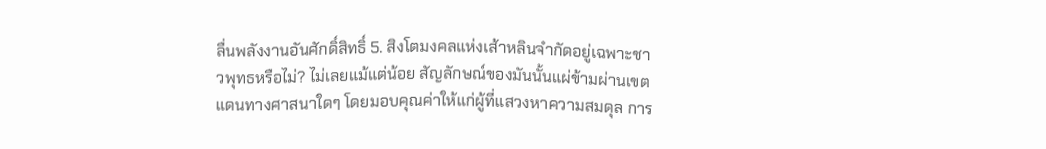ลื่นพลังงานอันศักดิ์สิทธิ์ 5. สิงโตมงคลแห่งเส้าหลินจำกัดอยู่เฉพาะชาวพุทธหรือไม่? ไม่เลยแม้แต่น้อย สัญลักษณ์ของมันนั้นแผ่ข้ามผ่านเขตแดนทางศาสนาใดๆ โดยมอบคุณค่าให้แก่ผู้ที่แสวงหาความสมดุล การ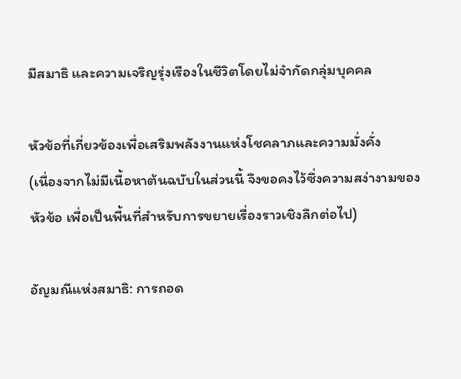มีสมาธิ และความเจริญรุ่งเรืองในชีวิตโดยไม่จำกัดกลุ่มบุคคล

หัวข้อที่เกี่ยวข้องเพื่อเสริมพลังงานแห่งโชคลาภและความมั่งคั่ง
(เนื่องจากไม่มีเนื้อหาต้นฉบับในส่วนนี้ จึงขอคงไว้ซึ่งความสง่างามของหัวข้อ เพื่อเป็นพื้นที่สำหรับการขยายเรื่องราวเชิงลึกต่อไป)

อัญมณีแห่งสมาธิ: การถอด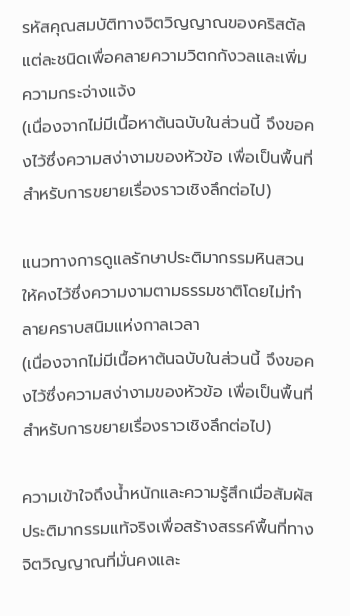รหัสคุณสมบัติทางจิตวิญญาณของคริสตัลแต่ละชนิดเพื่อคลายความวิตกกังวลและเพิ่มความกระจ่างแจ้ง
(เนื่องจากไม่มีเนื้อหาต้นฉบับในส่วนนี้ จึงขอคงไว้ซึ่งความสง่างามของหัวข้อ เพื่อเป็นพื้นที่สำหรับการขยายเรื่องราวเชิงลึกต่อไป)

แนวทางการดูแลรักษาประติมากรรมหินสวนให้คงไว้ซึ่งความงามตามธรรมชาติโดยไม่ทำลายคราบสนิมแห่งกาลเวลา
(เนื่องจากไม่มีเนื้อหาต้นฉบับในส่วนนี้ จึงขอคงไว้ซึ่งความสง่างามของหัวข้อ เพื่อเป็นพื้นที่สำหรับการขยายเรื่องราวเชิงลึกต่อไป)

ความเข้าใจถึงน้ำหนักและความรู้สึกเมื่อสัมผัสประติมากรรมแท้จริงเพื่อสร้างสรรค์พื้นที่ทางจิตวิญญาณที่มั่นคงและ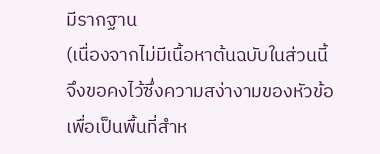มีรากฐาน
(เนื่องจากไม่มีเนื้อหาต้นฉบับในส่วนนี้ จึงขอคงไว้ซึ่งความสง่างามของหัวข้อ เพื่อเป็นพื้นที่สำห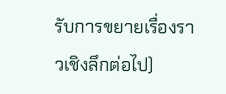รับการขยายเรื่องราวเชิงลึกต่อไป)